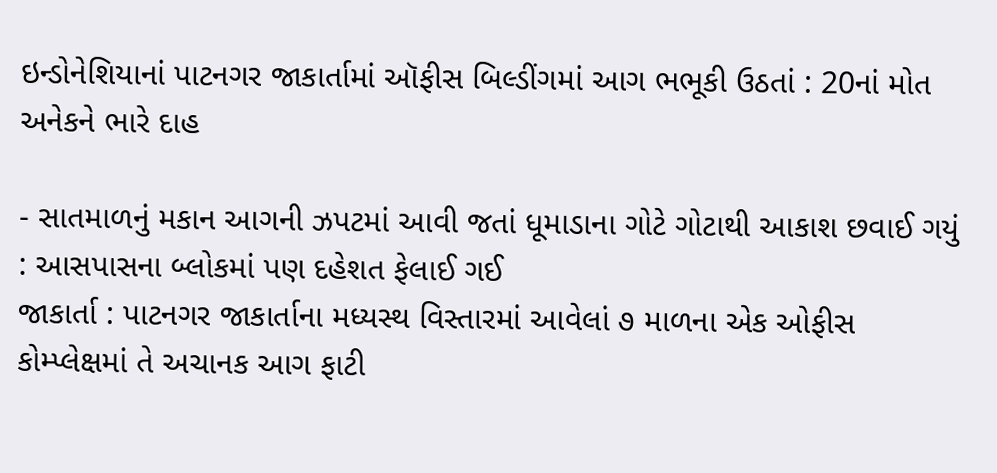ઇન્ડોનેશિયાનાં પાટનગર જાકાર્તામાં ઑફીસ બિલ્ડીંગમાં આગ ભભૂકી ઉઠતાં : 20નાં મોત અનેકને ભારે દાહ

- સાતમાળનું મકાન આગની ઝપટમાં આવી જતાં ધૂમાડાના ગોટે ગોટાથી આકાશ છવાઈ ગયું : આસપાસના બ્લોકમાં પણ દહેશત ફેલાઈ ગઈ
જાકાર્તા : પાટનગર જાકાર્તાના મધ્યસ્થ વિસ્તારમાં આવેલાં ૭ માળના એક ઓફીસ કોમ્પ્લેક્ષમાં તે અચાનક આગ ફાટી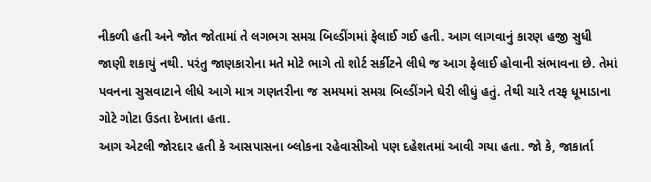નીકળી હતી અને જોત જોતામાં તે લગભગ સમગ્ર બિલ્ડીંગમાં ફેલાઈ ગઈ હતી. આગ લાગવાનું કારણ હજી સુધી જાણી શકાયું નથી. પરંતુ જાણકારોના મતે મોટે ભાગે તો શોર્ટ સર્કીટને લીધે જ આગ ફેલાઈ હોવાની સંભાવના છે. તેમાં પવનના સુસવાટાને લીધે આગે માત્ર ગણતરીના જ સમયમાં સમગ્ર બિલ્ડીંગને ઘેરી લીધું હતું. તેથી ચારે તરફ ધૂમાડાના ગોટે ગોટા ઉડતા દેખાતા હતા.
આગ એટલી જોરદાર હતી કે આસપાસના બ્લોકના રહેવાસીઓ પણ દહેશતમાં આવી ગયા હતા. જો કે, જાકાર્તા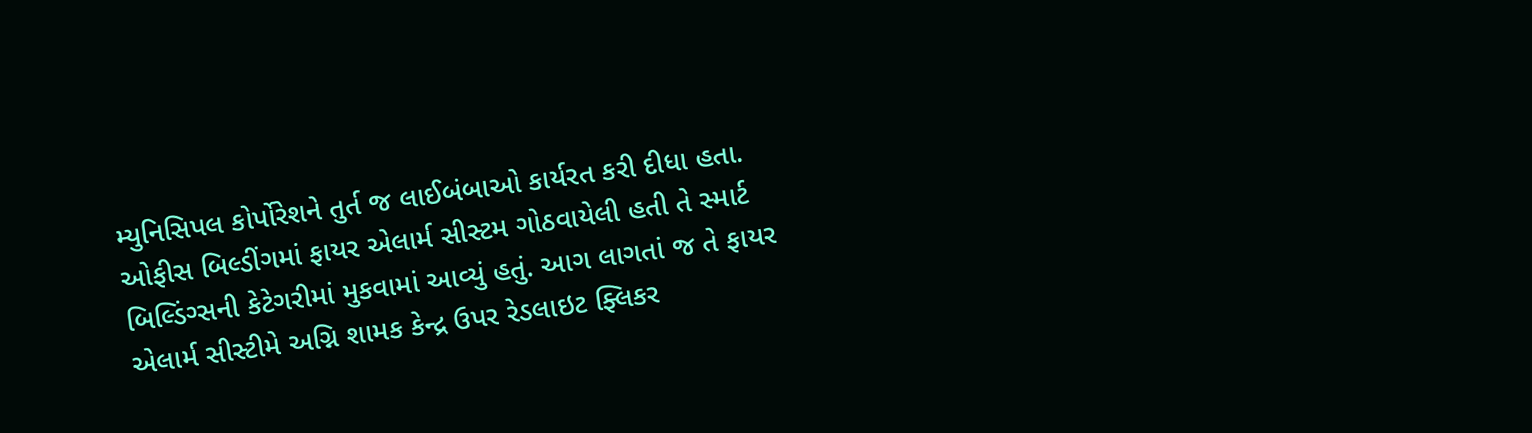મ્યુનિસિપલ કોર્પોરેશને તુર્ત જ લાઈબંબાઓ કાર્યરત કરી દીધા હતા.
ઓફીસ બિલ્ડીંગમાં ફાયર એલાર્મ સીસ્ટમ ગોઠવાયેલી હતી તે સ્માર્ટ બિલ્ડિંગ્સની કેટેગરીમાં મુકવામાં આવ્યું હતું. આગ લાગતાં જ તે ફાયર એલાર્મ સીસ્ટીમે અગ્નિ શામક કેન્દ્ર ઉપર રેડલાઇટ ફ્લિકર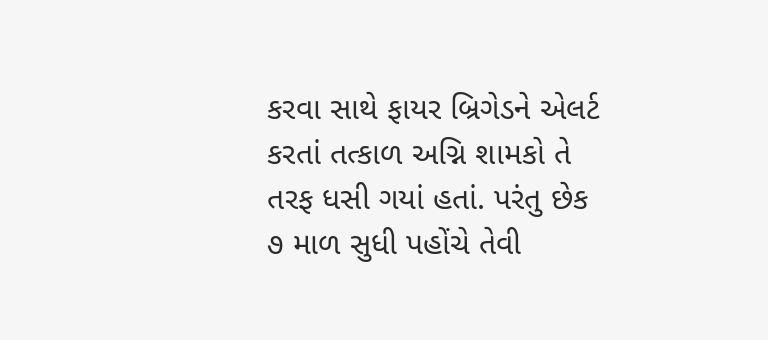કરવા સાથે ફાયર બ્રિગેડને એલર્ટ કરતાં તત્કાળ અગ્નિ શામકો તે તરફ ધસી ગયાં હતાં. પરંતુ છેક ૭ માળ સુધી પહોંચે તેવી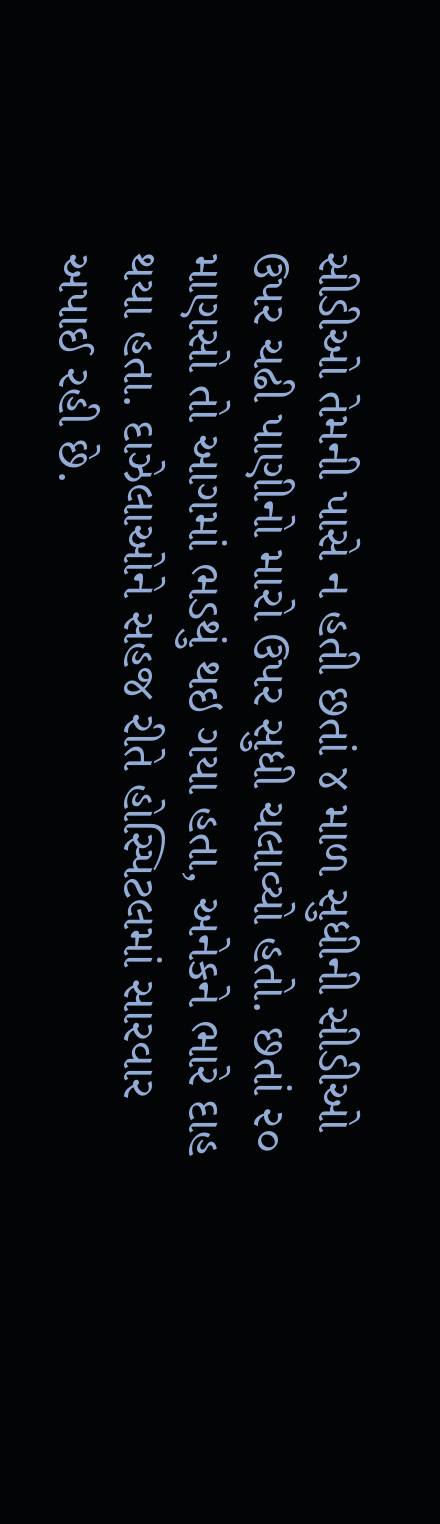સીડીઓ તેમની પાસે ન હતી છતાં ૪ માળ સુધીની સીડીઓ ઉપર ચઢી પાણીનો મારો ઉપર સુધી ચલાવ્યો હતો. છતાં ૨૦ માણસો તો આગમાં ભડથું થઇ ગયા હતા, અનેકને ભારે દાહ થયા હતા. દાઝેલાઓને સહજ રીતે હોસ્પિટલમાં સારવાર અપાઈ રહી છે.